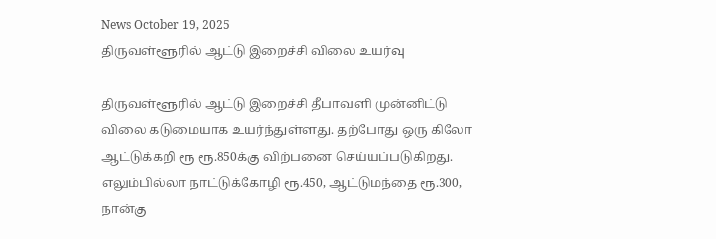News October 19, 2025
திருவள்ளூரில் ஆட்டு இறைச்சி விலை உயர்வு

திருவள்ளூரில் ஆட்டு இறைச்சி தீபாவளி முன்னிட்டு விலை கடுமையாக உயர்ந்துள்ளது. தற்போது ஒரு கிலோ ஆட்டுக்கறி ரூ ரூ.850க்கு விற்பனை செய்யப்படுகிறது. எலும்பில்லா நாட்டுக்கோழி ரூ.450, ஆட்டுமந்தை ரூ.300, நான்கு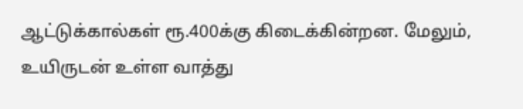ஆட்டுக்கால்கள் ரூ.400க்கு கிடைக்கின்றன. மேலும், உயிருடன் உள்ள வாத்து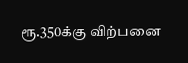ரூ.350க்கு விற்பனை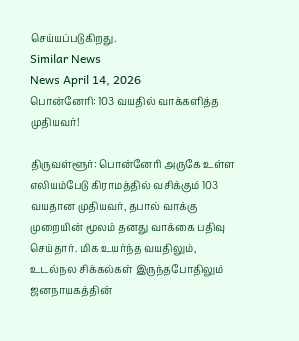செய்யப்படுகிறது.
Similar News
News April 14, 2026
பொன்னேரி: 103 வயதில் வாக்களித்த முதியவர்!

திருவள்ளூர்: பொன்னேரி அருகே உள்ள எலியம்பேடு கிராமத்தில் வசிக்கும் 103 வயதான முதியவர், தபால் வாக்கு முறையின் மூலம் தனது வாக்கை பதிவு செய்தார். மிக உயர்ந்த வயதிலும், உடல்நல சிக்கல்கள் இருந்தபோதிலும் ஜனநாயகத்தின்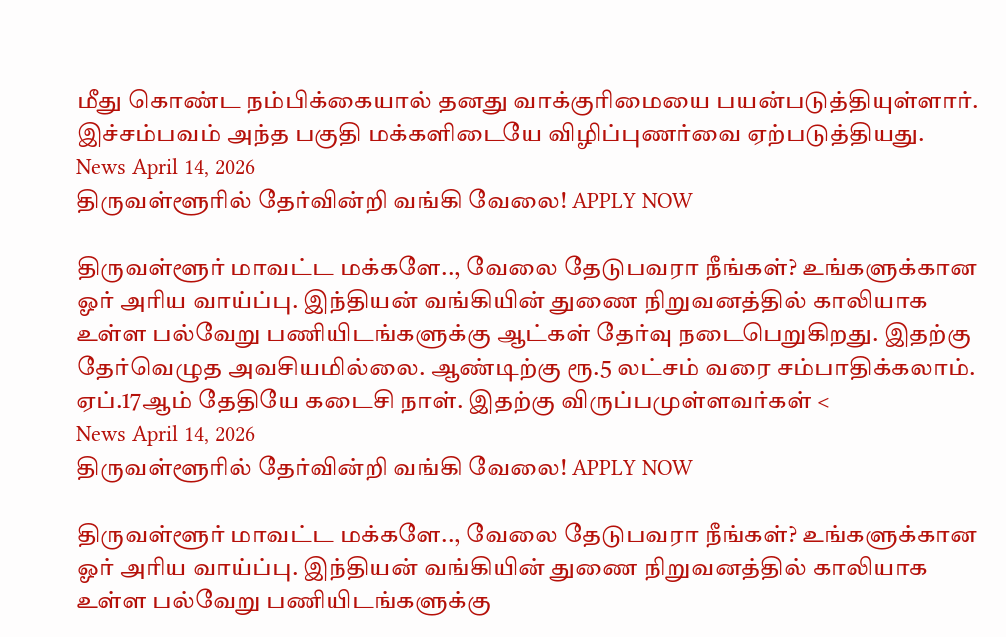மீது கொண்ட நம்பிக்கையால் தனது வாக்குரிமையை பயன்படுத்தியுள்ளார். இச்சம்பவம் அந்த பகுதி மக்களிடையே விழிப்புணர்வை ஏற்படுத்தியது.
News April 14, 2026
திருவள்ளூரில் தேர்வின்றி வங்கி வேலை! APPLY NOW

திருவள்ளூர் மாவட்ட மக்களே.., வேலை தேடுபவரா நீங்கள்? உங்களுக்கான ஓர் அரிய வாய்ப்பு. இந்தியன் வங்கியின் துணை நிறுவனத்தில் காலியாக உள்ள பல்வேறு பணியிடங்களுக்கு ஆட்கள் தேர்வு நடைபெறுகிறது. இதற்கு தேர்வெழுத அவசியமில்லை. ஆண்டிற்கு ரூ.5 லட்சம் வரை சம்பாதிக்கலாம். ஏப்.17ஆம் தேதியே கடைசி நாள். இதற்கு விருப்பமுள்ளவர்கள் <
News April 14, 2026
திருவள்ளூரில் தேர்வின்றி வங்கி வேலை! APPLY NOW

திருவள்ளூர் மாவட்ட மக்களே.., வேலை தேடுபவரா நீங்கள்? உங்களுக்கான ஓர் அரிய வாய்ப்பு. இந்தியன் வங்கியின் துணை நிறுவனத்தில் காலியாக உள்ள பல்வேறு பணியிடங்களுக்கு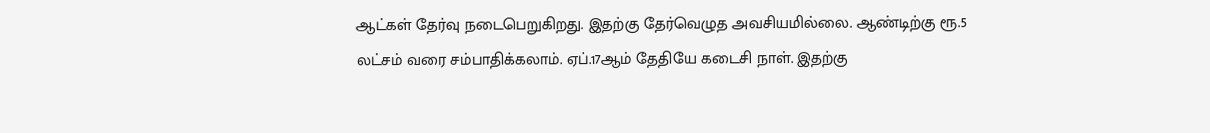ஆட்கள் தேர்வு நடைபெறுகிறது. இதற்கு தேர்வெழுத அவசியமில்லை. ஆண்டிற்கு ரூ.5 லட்சம் வரை சம்பாதிக்கலாம். ஏப்.17ஆம் தேதியே கடைசி நாள். இதற்கு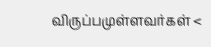விருப்பமுள்ளவர்கள் <